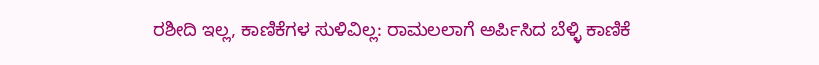ರಶೀದಿ ಇಲ್ಲ, ಕಾಣಿಕೆಗಳ ಸುಳಿವಿಲ್ಲ: ರಾಮಲಲಾಗೆ ಅರ್ಪಿಸಿದ ಬೆಳ್ಳಿ ಕಾಣಿಕೆ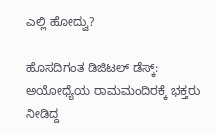ಎಲ್ಲಿ ಹೋದ್ವು?

ಹೊಸದಿಗಂತ ಡಿಜಿಟಲ್ ಡೆಸ್ಕ್: ಅಯೋಧ್ಯೆಯ ರಾಮಮಂದಿರಕ್ಕೆ ಭಕ್ತರು ನೀಡಿದ್ದ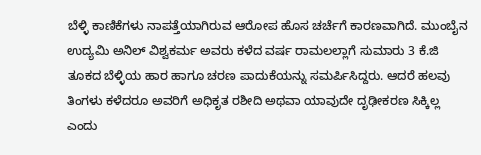ಬೆಳ್ಳಿ ಕಾಣಿಕೆಗಳು ನಾಪತ್ತೆಯಾಗಿರುವ ಆರೋಪ ಹೊಸ ಚರ್ಚೆಗೆ ಕಾರಣವಾಗಿದೆ. ಮುಂಬೈನ ಉದ್ಯಮಿ ಅನಿಲ್ ವಿಶ್ವಕರ್ಮ ಅವರು ಕಳೆದ ವರ್ಷ ರಾಮಲಲ್ಲಾಗೆ ಸುಮಾರು 3 ಕೆ.ಜಿ ತೂಕದ ಬೆಳ್ಳಿಯ ಹಾರ ಹಾಗೂ ಚರಣ ಪಾದುಕೆಯನ್ನು ಸಮರ್ಪಿಸಿದ್ದರು. ಆದರೆ ಹಲವು ತಿಂಗಳು ಕಳೆದರೂ ಅವರಿಗೆ ಅಧಿಕೃತ ರಶೀದಿ ಅಥವಾ ಯಾವುದೇ ದೃಢೀಕರಣ ಸಿಕ್ಕಿಲ್ಲ ಎಂದು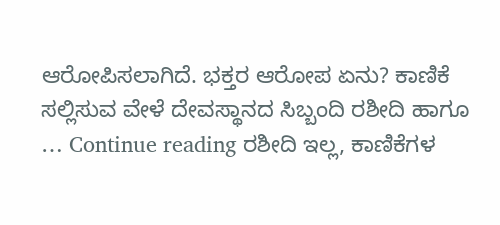ಆರೋಪಿಸಲಾಗಿದೆ. ಭಕ್ತರ ಆರೋಪ ಏನು? ಕಾಣಿಕೆ ಸಲ್ಲಿಸುವ ವೇಳೆ ದೇವಸ್ಥಾನದ ಸಿಬ್ಬಂದಿ ರಶೀದಿ ಹಾಗೂ … Continue reading ರಶೀದಿ ಇಲ್ಲ, ಕಾಣಿಕೆಗಳ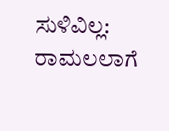ಸುಳಿವಿಲ್ಲ: ರಾಮಲಲಾಗೆ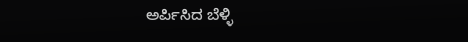ಅರ್ಪಿಸಿದ ಬೆಳ್ಳಿ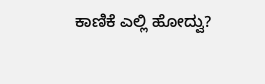ಕಾಣಿಕೆ ಎಲ್ಲಿ ಹೋದ್ವು?